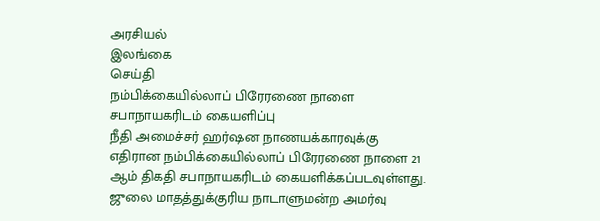அரசியல்
இலங்கை
செய்தி
நம்பிக்கையில்லாப் பிரேரணை நாளை சபாநாயகரிடம் கையளிப்பு
நீதி அமைச்சர் ஹர்ஷன நாணயக்காரவுக்கு எதிரான நம்பிக்கையில்லாப் பிரேரணை நாளை 21 ஆம் திகதி சபாநாயகரிடம் கையளிக்கப்படவுள்ளது. ஜுலை மாதத்துக்குரிய நாடாளுமன்ற அமர்வு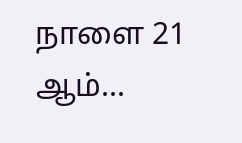நாளை 21 ஆம்...